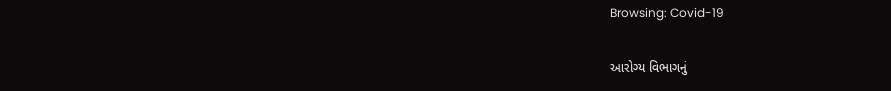Browsing: Covid-19

આરોગ્ય વિભાગનું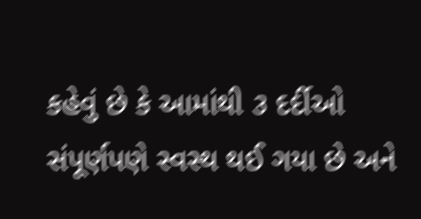કહેવું છે કે આમાંથી ૩ દર્દીઓ સંપૂર્ણપણે સ્વસ્થ થઈ ગયા છે અને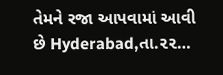તેમને રજા આપવામાં આવી છે Hyderabad,તા.૨૨…